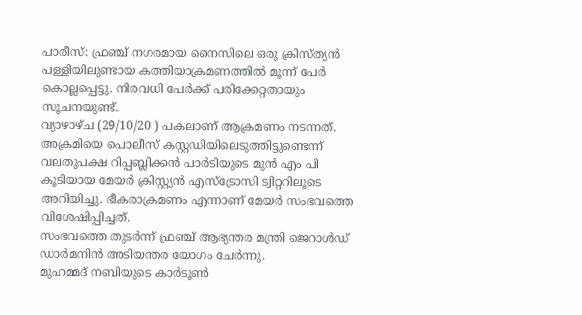പാരീസ്: ഫ്രഞ്ച് നഗരമായ നൈസിലെ ഒരു ക്രിസ്ത്യൻ പള്ളിയിലുണ്ടായ കത്തിയാക്രമണത്തിൽ മൂന്ന് പേർ കൊല്ലപ്പെട്ടു. നിരവധി പേർക്ക് പരിക്കേറ്റതായും സൂചനയുണ്ട്.
വ്യാഴാഴ്ച (29/10/20 ) പകലാണ് ആക്രമണം നടന്നത്. അക്രമിയെ പൊലീസ് കസ്റ്റഡിയിലെടുത്തിട്ടുണ്ടെന്ന് വലതുപക്ഷ റിപ്പബ്ലിക്കൻ പാർടിയുടെ മുൻ എം പി കൂടിയായ മേയർ ക്രിസ്റ്റ്യൻ എസ്ട്രോസി ട്വിറ്ററിലൂടെ അറിയിച്ചു. ഭീകരാക്രമണം എന്നാണ് മേയർ സംഭവത്തെ വിശേഷിപ്പിച്ചത്.
സംഭവത്തെ തുടർന്ന് ഫ്രഞ്ച് ആഭ്യന്തര മന്ത്രി ജെറാൾഡ് ഡാർമനിൻ അടിയന്തര യോഗം ചേർന്നു.
മുഹമ്മദ് നബിയുടെ കാർടൂൺ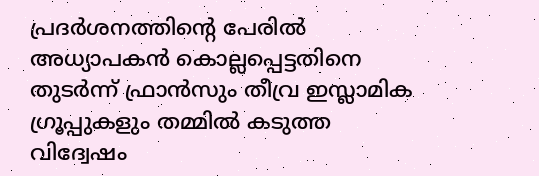പ്രദർശനത്തിൻ്റെ പേരിൽ അധ്യാപകൻ കൊല്ലപ്പെട്ടതിനെ തുടർന്ന് ഫ്രാൻസും തീവ്ര ഇസ്ലാമിക ഗ്രൂപ്പുകളും തമ്മിൽ കടുത്ത വിദ്വേഷം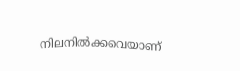നിലനിൽക്കവെയാണ്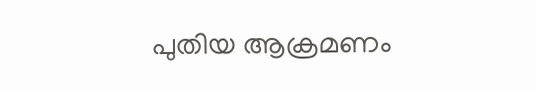പുതിയ ആക്രമണം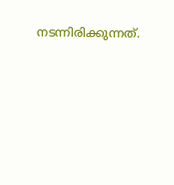നടന്നിരിക്കുന്നത്.